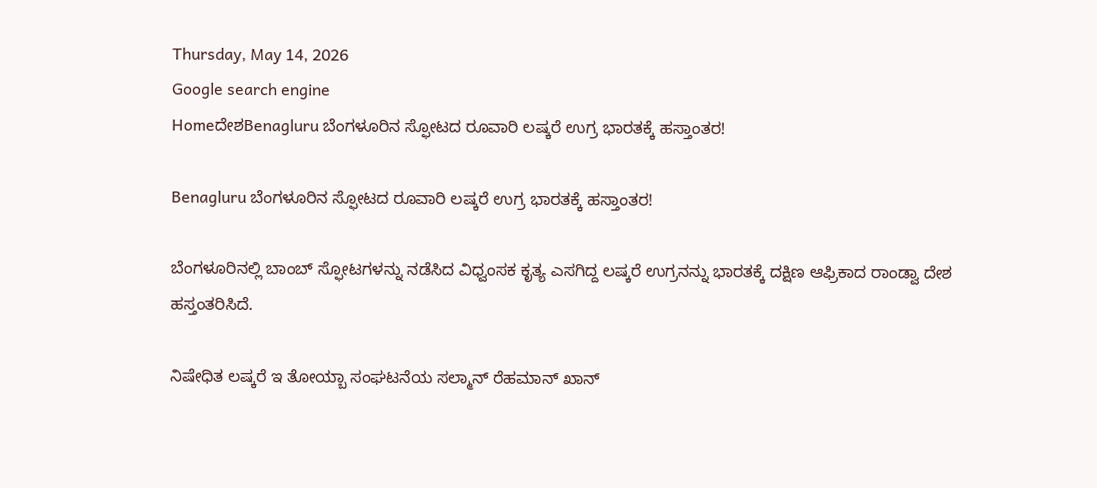Thursday, May 14, 2026
Google search engine
HomeದೇಶBenagluru ಬೆಂಗಳೂರಿನ ಸ್ಫೋಟದ ರೂವಾರಿ ಲಷ್ಕರೆ ಉಗ್ರ ಭಾರತಕ್ಕೆ ಹಸ್ತಾಂತರ!

Benagluru ಬೆಂಗಳೂರಿನ ಸ್ಫೋಟದ ರೂವಾರಿ ಲಷ್ಕರೆ ಉಗ್ರ ಭಾರತಕ್ಕೆ ಹಸ್ತಾಂತರ!

ಬೆಂಗಳೂರಿನಲ್ಲಿ ಬಾಂಬ್ ಸ್ಫೋಟಗಳನ್ನು ನಡೆಸಿದ ವಿಧ್ವಂಸಕ ಕೃತ್ಯ ಎಸಗಿದ್ದ ಲಷ್ಕರೆ ಉಗ್ರನನ್ನು ಭಾರತಕ್ಕೆ ದಕ್ಷಿಣ ಆಫ್ರಿಕಾದ ರಾಂಡ್ವಾ ದೇಶ ಹಸ್ತಂತರಿಸಿದೆ.

ನಿಷೇಧಿತ ಲಷ್ಕರೆ ಇ ತೋಯ್ಬಾ ಸಂಘಟನೆಯ ಸಲ್ಮಾನ್ ರೆಹಮಾನ್ ಖಾನ್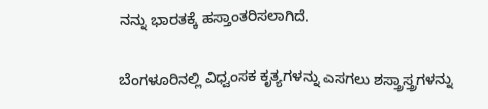ನನ್ನು ಭಾರತಕ್ಕೆ ಹಸ್ತಾಂತರಿಸಲಾಗಿದೆ.

ಬೆಂಗಳೂರಿನಲ್ಲಿ ವಿಧ್ವಂಸಕ ಕೃತ್ಯಗಳನ್ನು ಎಸಗಲು ಶಸ್ತ್ರಾಸ್ತ್ರಗಳನ್ನು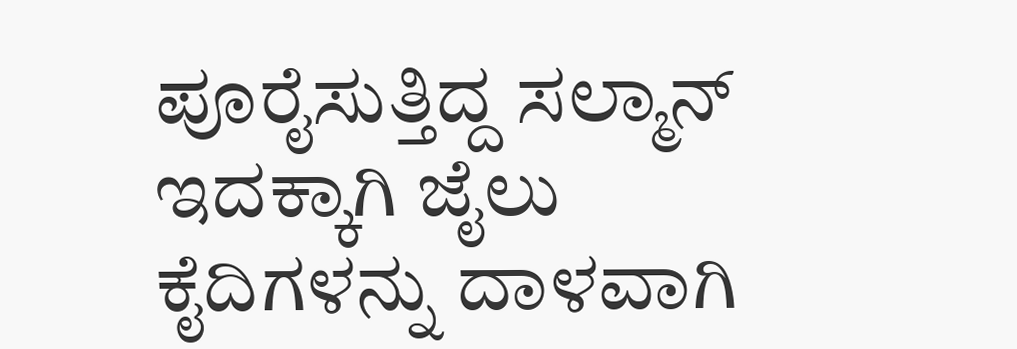ಪೂರೈಸುತ್ತಿದ್ದ ಸಲ್ಮಾನ್ ಇದಕ್ಕಾಗಿ ಜೈಲು ಕೈದಿಗಳನ್ನು ದಾಳವಾಗಿ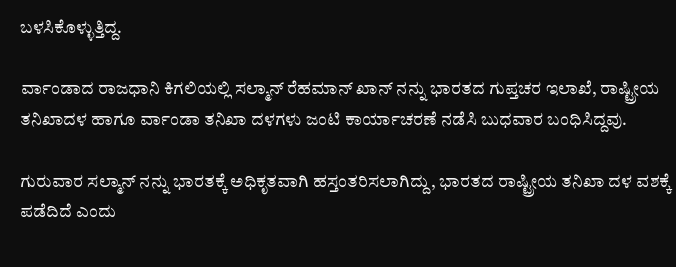ಬಳಸಿಕೊಳ್ಳುತ್ತಿದ್ದ.

ರ್ವಾಂಡಾದ ರಾಜಧಾನಿ ಕಿಗಲಿಯಲ್ಲಿ ಸಲ್ಮಾನ್ ರೆಹಮಾನ್ ಖಾನ್ ನನ್ನು ಭಾರತದ ಗುಪ್ತಚರ ಇಲಾಖೆ, ರಾಷ್ಟ್ರೀಯ ತನಿಖಾದಳ ಹಾಗೂ ರ್ವಾಂಡಾ ತನಿಖಾ ದಳಗಳು ಜಂಟಿ ಕಾರ್ಯಾಚರಣೆ ನಡೆಸಿ ಬುಧವಾರ ಬಂಧಿಸಿದ್ದವು.

ಗುರುವಾರ ಸಲ್ಮಾನ್ ನನ್ನು ಭಾರತಕ್ಕೆ ಅಧಿಕೃತವಾಗಿ ಹಸ್ತಂತರಿಸಲಾಗಿದ್ದು, ಭಾರತದ ರಾಷ್ಟ್ರೀಯ ತನಿಖಾ ದಳ ವಶಕ್ಕೆ ಪಡೆದಿದೆ ಎಂದು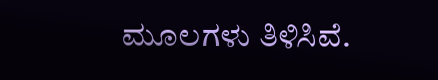ಮೂಲಗಳು ತಿಳಿಸಿವೆ.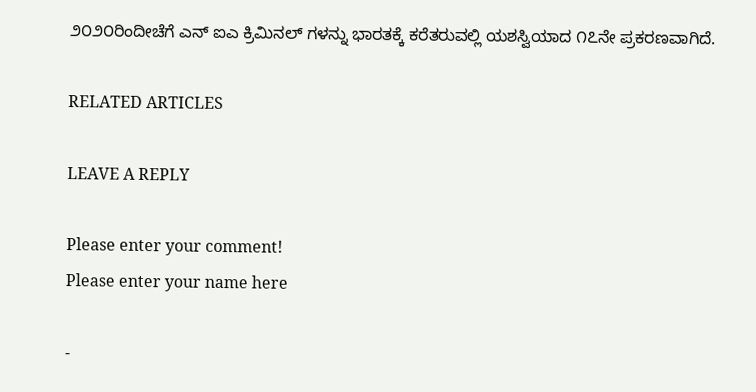೨೦೨೦ರಿಂದೀಚೆಗೆ ಎನ್ ಐಎ ಕ್ರಿಮಿನಲ್ ಗಳನ್ನು ಭಾರತಕ್ಕೆ ಕರೆತರುವಲ್ಲಿ ಯಶಸ್ವಿಯಾದ ೧೭ನೇ ಪ್ರಕರಣವಾಗಿದೆ.

RELATED ARTICLES

LEAVE A REPLY

Please enter your comment!
Please enter your name here

-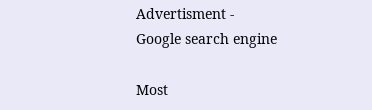Advertisment -
Google search engine

Most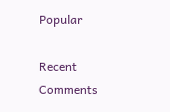Popular

Recent Comments